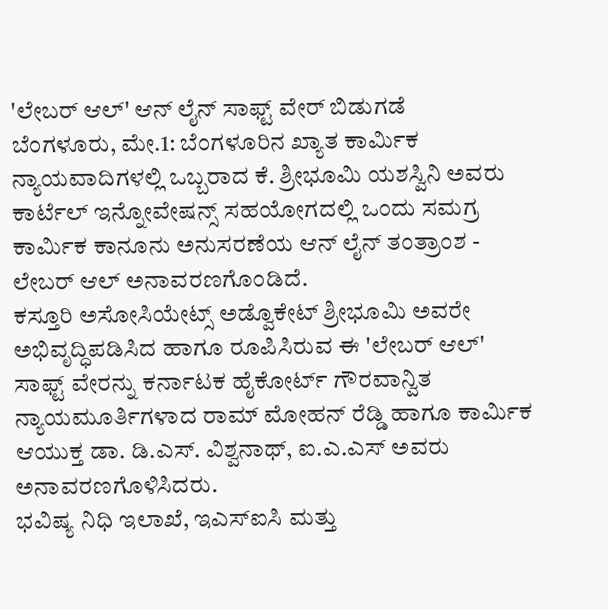'ಲೇಬರ್ ಆಲ್' ಆನ್ ಲೈನ್ ಸಾಫ್ಟ್ ವೇರ್ ಬಿಡುಗಡೆ
ಬೆಂಗಳೂರು, ಮೇ.1: ಬೆಂಗಳೂರಿನ ಖ್ಯಾತ ಕಾರ್ಮಿಕ ನ್ಯಾಯವಾದಿಗಳಲ್ಲಿ ಒಬ್ಬರಾದ ಕೆ. ಶ್ರೀಭೂಮಿ ಯಶಸ್ವಿನಿ ಅವರು ಕಾರ್ಟೆಲ್ ಇನ್ನೋವೇಷನ್ಸ್ ಸಹಯೋಗದಲ್ಲಿ ಒಂದು ಸಮಗ್ರ ಕಾರ್ಮಿಕ ಕಾನೂನು ಅನುಸರಣೆಯ ಆನ್ ಲೈನ್ ತಂತ್ರಾಂಶ - ಲೇಬರ್ ಆಲ್ ಅನಾವರಣಗೊಂಡಿದೆ.
ಕಸ್ತೂರಿ ಅಸೋಸಿಯೇಟ್ಸ್ ಅಡ್ವೊಕೇಟ್ ಶ್ರೀಭೂಮಿ ಅವರೇ ಅಭಿವೃದ್ಧಿಪಡಿಸಿದ ಹಾಗೂ ರೂಪಿಸಿರುವ ಈ 'ಲೇಬರ್ ಆಲ್' ಸಾಫ್ಟ್ ವೇರನ್ನು ಕರ್ನಾಟಕ ಹೈಕೋರ್ಟ್ ಗೌರವಾನ್ವಿತ ನ್ಯಾಯಮೂರ್ತಿಗಳಾದ ರಾಮ್ ಮೋಹನ್ ರೆಡ್ಡಿ ಹಾಗೂ ಕಾರ್ಮಿಕ ಆಯುಕ್ತ ಡಾ. ಡಿ.ಎಸ್. ವಿಶ್ವನಾಥ್, ಐ.ಎ.ಎಸ್ ಅವರು ಅನಾವರಣಗೊಳಿಸಿದರು.
ಭವಿಷ್ಯ ನಿಧಿ ಇಲಾಖೆ, ಇಎಸ್ಐಸಿ ಮತ್ತು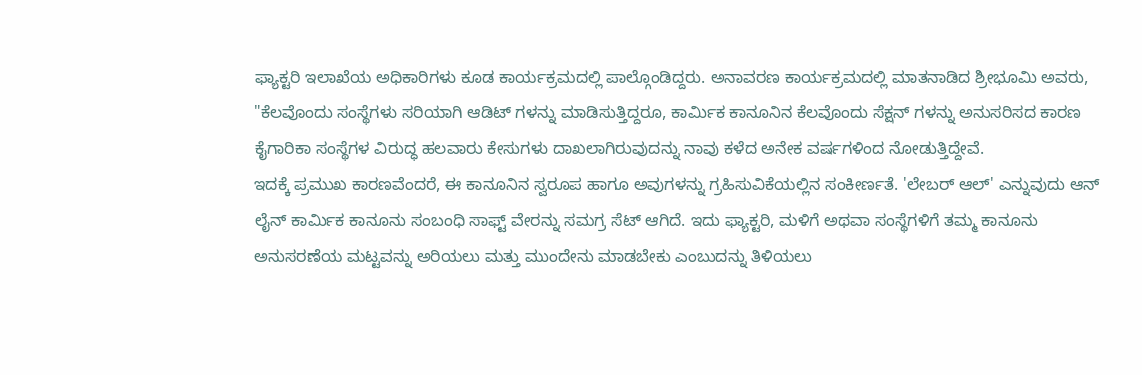ಫ್ಯಾಕ್ಟರಿ ಇಲಾಖೆಯ ಅಧಿಕಾರಿಗಳು ಕೂಡ ಕಾರ್ಯಕ್ರಮದಲ್ಲಿ ಪಾಲ್ಗೊಂಡಿದ್ದರು. ಅನಾವರಣ ಕಾರ್ಯಕ್ರಮದಲ್ಲಿ ಮಾತನಾಡಿದ ಶ್ರೀಭೂಮಿ ಅವರು, "ಕೆಲವೊಂದು ಸಂಸ್ಥೆಗಳು ಸರಿಯಾಗಿ ಆಡಿಟ್ ಗಳನ್ನು ಮಾಡಿಸುತ್ತಿದ್ದರೂ, ಕಾರ್ಮಿಕ ಕಾನೂನಿನ ಕೆಲವೊಂದು ಸೆಕ್ಷನ್ ಗಳನ್ನು ಅನುಸರಿಸದ ಕಾರಣ ಕೈಗಾರಿಕಾ ಸಂಸ್ಥೆಗಳ ವಿರುದ್ಧ ಹಲವಾರು ಕೇಸುಗಳು ದಾಖಲಾಗಿರುವುದನ್ನು ನಾವು ಕಳೆದ ಅನೇಕ ವರ್ಷಗಳಿಂದ ನೋಡುತ್ತಿದ್ದೇವೆ.
ಇದಕ್ಕೆ ಪ್ರಮುಖ ಕಾರಣವೆಂದರೆ, ಈ ಕಾನೂನಿನ ಸ್ವರೂಪ ಹಾಗೂ ಅವುಗಳನ್ನು ಗ್ರಹಿಸುವಿಕೆಯಲ್ಲಿನ ಸಂಕೀರ್ಣತೆ. 'ಲೇಬರ್ ಆಲ್' ಎನ್ನುವುದು ಆನ್ ಲೈನ್ ಕಾರ್ಮಿಕ ಕಾನೂನು ಸಂಬಂಧಿ ಸಾಫ್ಟ್ ವೇರನ್ನು ಸಮಗ್ರ ಸೆಟ್ ಆಗಿದೆ. ಇದು ಫ್ಯಾಕ್ಟರಿ, ಮಳಿಗೆ ಅಥವಾ ಸಂಸ್ಥೆಗಳಿಗೆ ತಮ್ಮ ಕಾನೂನು ಅನುಸರಣೆಯ ಮಟ್ಟವನ್ನು ಅರಿಯಲು ಮತ್ತು ಮುಂದೇನು ಮಾಡಬೇಕು ಎಂಬುದನ್ನು ತಿಳಿಯಲು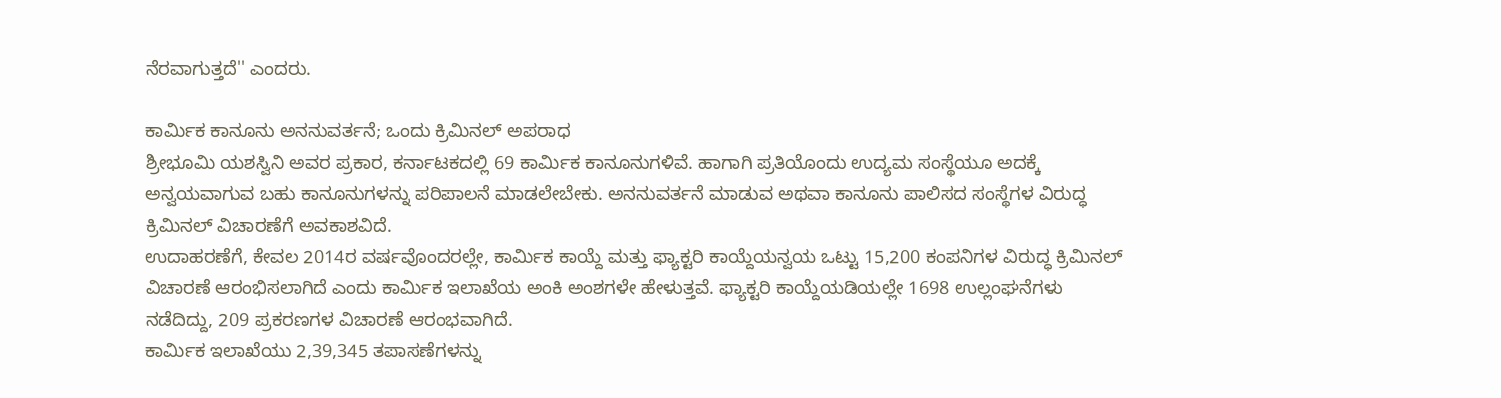ನೆರವಾಗುತ್ತದೆ'' ಎಂದರು.

ಕಾರ್ಮಿಕ ಕಾನೂನು ಅನನುವರ್ತನೆ; ಒಂದು ಕ್ರಿಮಿನಲ್ ಅಪರಾಧ
ಶ್ರೀಭೂಮಿ ಯಶಸ್ವಿನಿ ಅವರ ಪ್ರಕಾರ, ಕರ್ನಾಟಕದಲ್ಲಿ 69 ಕಾರ್ಮಿಕ ಕಾನೂನುಗಳಿವೆ. ಹಾಗಾಗಿ ಪ್ರತಿಯೊಂದು ಉದ್ಯಮ ಸಂಸ್ಥೆಯೂ ಅದಕ್ಕೆ ಅನ್ವಯವಾಗುವ ಬಹು ಕಾನೂನುಗಳನ್ನು ಪರಿಪಾಲನೆ ಮಾಡಲೇಬೇಕು. ಅನನುವರ್ತನೆ ಮಾಡುವ ಅಥವಾ ಕಾನೂನು ಪಾಲಿಸದ ಸಂಸ್ಥೆಗಳ ವಿರುದ್ಧ ಕ್ರಿಮಿನಲ್ ವಿಚಾರಣೆಗೆ ಅವಕಾಶವಿದೆ.
ಉದಾಹರಣೆಗೆ, ಕೇವಲ 2014ರ ವರ್ಷವೊಂದರಲ್ಲೇ, ಕಾರ್ಮಿಕ ಕಾಯ್ದೆ ಮತ್ತು ಫ್ಯಾಕ್ಟರಿ ಕಾಯ್ದೆಯನ್ವಯ ಒಟ್ಟು 15,200 ಕಂಪನಿಗಳ ವಿರುದ್ಧ ಕ್ರಿಮಿನಲ್ ವಿಚಾರಣೆ ಆರಂಭಿಸಲಾಗಿದೆ ಎಂದು ಕಾರ್ಮಿಕ ಇಲಾಖೆಯ ಅಂಕಿ ಅಂಶಗಳೇ ಹೇಳುತ್ತವೆ. ಫ್ಯಾಕ್ಟರಿ ಕಾಯ್ದೆಯಡಿಯಲ್ಲೇ 1698 ಉಲ್ಲಂಘನೆಗಳು ನಡೆದಿದ್ದು, 209 ಪ್ರಕರಣಗಳ ವಿಚಾರಣೆ ಆರಂಭವಾಗಿದೆ.
ಕಾರ್ಮಿಕ ಇಲಾಖೆಯು 2,39,345 ತಪಾಸಣೆಗಳನ್ನು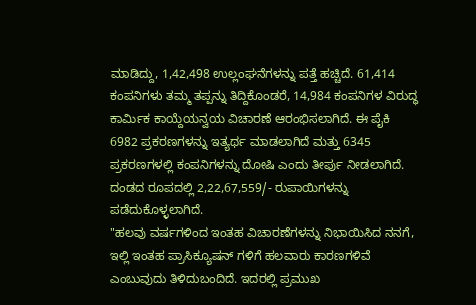ಮಾಡಿದ್ದು, 1,42,498 ಉಲ್ಲಂಘನೆಗಳನ್ನು ಪತ್ತೆ ಹಚ್ಚಿದೆ. 61,414 ಕಂಪನಿಗಳು ತಮ್ಮ ತಪ್ಪನ್ನು ತಿದ್ದಿಕೊಂಡರೆ, 14,984 ಕಂಪನಿಗಳ ವಿರುದ್ಧ ಕಾರ್ಮಿಕ ಕಾಯ್ದೆಯನ್ವಯ ವಿಚಾರಣೆ ಆರಂಭಿಸಲಾಗಿದೆ. ಈ ಪೈಕಿ 6982 ಪ್ರಕರಣಗಳನ್ನು ಇತ್ಯರ್ಥ ಮಾಡಲಾಗಿದೆ ಮತ್ತು 6345 ಪ್ರಕರಣಗಳಲ್ಲಿ ಕಂಪನಿಗಳನ್ನು ದೋಷಿ ಎಂದು ತೀರ್ಪು ನೀಡಲಾಗಿದೆ. ದಂಡದ ರೂಪದಲ್ಲಿ 2,22,67,559/- ರುಪಾಯಿಗಳನ್ನು ಪಡೆದುಕೊಳ್ಳಲಾಗಿದೆ.
"ಹಲವು ವರ್ಷಗಳಿಂದ ಇಂತಹ ವಿಚಾರಣೆಗಳನ್ನು ನಿಭಾಯಿಸಿದ ನನಗೆ, ಇಲ್ಲಿ ಇಂತಹ ಪ್ರಾಸಿಕ್ಯೂಷನ್ ಗಳಿಗೆ ಹಲವಾರು ಕಾರಣಗಳಿವೆ ಎಂಬುವುದು ತಿಳಿದುಬಂದಿದೆ. ಇದರಲ್ಲಿ ಪ್ರಮುಖ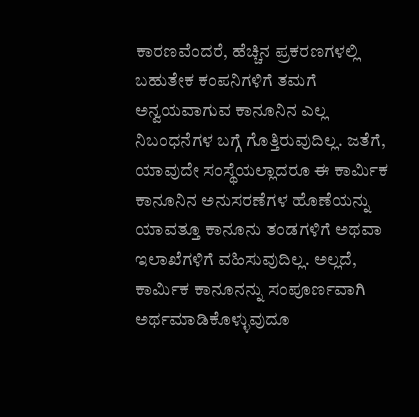ಕಾರಣವೆಂದರೆ, ಹೆಚ್ಚಿನ ಪ್ರಕರಣಗಳಲ್ಲಿ ಬಹುತೇಕ ಕಂಪನಿಗಳಿಗೆ ತಮಗೆ ಅನ್ವಯವಾಗುವ ಕಾನೂನಿನ ಎಲ್ಲ ನಿಬಂಧನೆಗಳ ಬಗ್ಗೆ ಗೊತ್ತಿರುವುದಿಲ್ಲ. ಜತೆಗೆ, ಯಾವುದೇ ಸಂಸ್ಥೆಯಲ್ಲಾದರೂ ಈ ಕಾರ್ಮಿಕ ಕಾನೂನಿನ ಅನುಸರಣೆಗಳ ಹೊಣೆಯನ್ನು ಯಾವತ್ತೂ ಕಾನೂನು ತಂಡಗಳಿಗೆ ಅಥವಾ ಇಲಾಖೆಗಳಿಗೆ ವಹಿಸುವುದಿಲ್ಲ. ಅಲ್ಲದೆ, ಕಾರ್ಮಿಕ ಕಾನೂನನ್ನು ಸಂಪೂರ್ಣವಾಗಿ ಅರ್ಥಮಾಡಿಕೊಳ್ಳುವುದೂ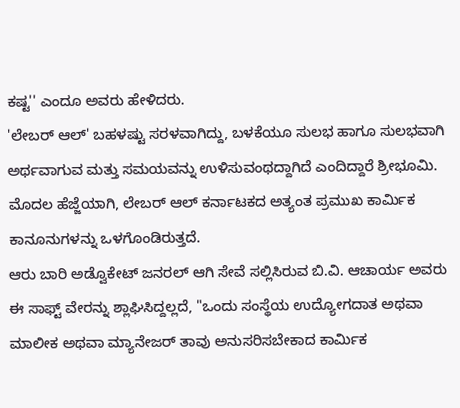ಕಷ್ಟ'' ಎಂದೂ ಅವರು ಹೇಳಿದರು.
'ಲೇಬರ್ ಆಲ್' ಬಹಳಷ್ಟು ಸರಳವಾಗಿದ್ದು, ಬಳಕೆಯೂ ಸುಲಭ ಹಾಗೂ ಸುಲಭವಾಗಿ ಅರ್ಥವಾಗುವ ಮತ್ತು ಸಮಯವನ್ನು ಉಳಿಸುವಂಥದ್ದಾಗಿದೆ ಎಂದಿದ್ದಾರೆ ಶ್ರೀಭೂಮಿ. ಮೊದಲ ಹೆಜ್ಜೆಯಾಗಿ, ಲೇಬರ್ ಆಲ್ ಕರ್ನಾಟಕದ ಅತ್ಯಂತ ಪ್ರಮುಖ ಕಾರ್ಮಿಕ ಕಾನೂನುಗಳನ್ನು ಒಳಗೊಂಡಿರುತ್ತದೆ.
ಆರು ಬಾರಿ ಅಡ್ವೊಕೇಟ್ ಜನರಲ್ ಆಗಿ ಸೇವೆ ಸಲ್ಲಿಸಿರುವ ಬಿ.ವಿ. ಆಚಾರ್ಯ ಅವರು ಈ ಸಾಫ್ಟ್ ವೇರನ್ನು ಶ್ಲಾಘಿಸಿದ್ದಲ್ಲದೆ, "ಒಂದು ಸಂಸ್ಥೆಯ ಉದ್ಯೋಗದಾತ ಅಥವಾ ಮಾಲೀಕ ಅಥವಾ ಮ್ಯಾನೇಜರ್ ತಾವು ಅನುಸರಿಸಬೇಕಾದ ಕಾರ್ಮಿಕ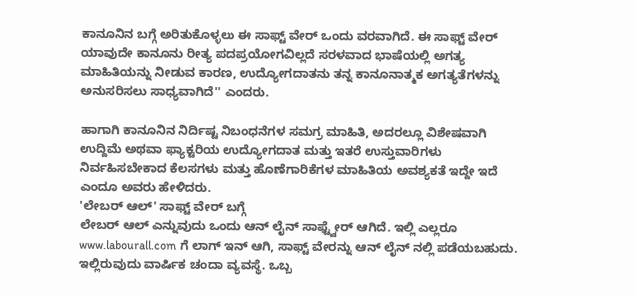ಕಾನೂನಿನ ಬಗ್ಗೆ ಅರಿತುಕೊಳ್ಳಲು ಈ ಸಾಫ್ಟ್ ವೇರ್ ಒಂದು ವರವಾಗಿದೆ. ಈ ಸಾಫ್ಟ್ ವೇರ್ ಯಾವುದೇ ಕಾನೂನು ರೀತ್ಯ ಪದಪ್ರಯೋಗವಿಲ್ಲದೆ ಸರಳವಾದ ಭಾಷೆಯಲ್ಲಿ ಅಗತ್ಯ ಮಾಹಿತಿಯನ್ನು ನೀಡುವ ಕಾರಣ, ಉದ್ಯೋಗದಾತನು ತನ್ನ ಕಾನೂನಾತ್ಮಕ ಅಗತ್ಯತೆಗಳನ್ನು ಅನುಸರಿಸಲು ಸಾಧ್ಯವಾಗಿದೆ'' ಎಂದರು.

ಹಾಗಾಗಿ ಕಾನೂನಿನ ನಿರ್ದಿಷ್ಟ ನಿಬಂಧನೆಗಳ ಸಮಗ್ರ ಮಾಹಿತಿ, ಅದರಲ್ಲೂ ವಿಶೇಷವಾಗಿ ಉದ್ದಿಮೆ ಅಥವಾ ಫ್ಯಾಕ್ಟರಿಯ ಉದ್ಯೋಗದಾತ ಮತ್ತು ಇತರೆ ಉಸ್ತುವಾರಿಗಳು ನಿರ್ವಹಿಸಬೇಕಾದ ಕೆಲಸಗಳು ಮತ್ತು ಹೊಣೆಗಾರಿಕೆಗಳ ಮಾಹಿತಿಯ ಅವಶ್ಯಕತೆ ಇದ್ದೇ ಇದೆ ಎಂದೂ ಅವರು ಹೇಳಿದರು.
'ಲೇಬರ್ ಆಲ್' ಸಾಫ್ಟ್ ವೇರ್ ಬಗ್ಗೆ
ಲೇಬರ್ ಆಲ್ ಎನ್ನುವುದು ಒಂದು ಆನ್ ಲೈನ್ ಸಾಫ್ಟ್ವೇರ್ ಆಗಿದೆ. ಇಲ್ಲಿ ಎಲ್ಲರೂ www.labourall.com ಗೆ ಲಾಗ್ ಇನ್ ಆಗಿ, ಸಾಫ್ಟ್ ವೇರನ್ನು ಆನ್ ಲೈನ್ ನಲ್ಲಿ ಪಡೆಯಬಹುದು. ಇಲ್ಲಿರುವುದು ವಾರ್ಷಿಕ ಚಂದಾ ವ್ಯವಸ್ಥೆ. ಒಬ್ಬ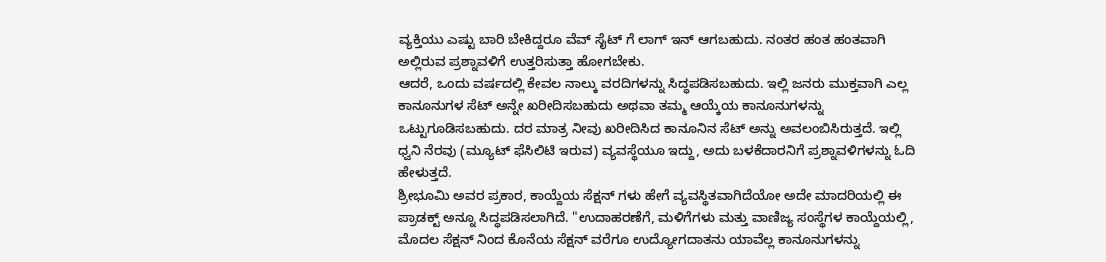ವ್ಯಕ್ತಿಯು ಎಷ್ಟು ಬಾರಿ ಬೇಕಿದ್ದರೂ ವೆವ್ ಸೈಟ್ ಗೆ ಲಾಗ್ ಇನ್ ಆಗಬಹುದು. ನಂತರ ಹಂತ ಹಂತವಾಗಿ ಅಲ್ಲಿರುವ ಪ್ರಶ್ನಾವಳಿಗೆ ಉತ್ತರಿಸುತ್ತಾ ಹೋಗಬೇಕು.
ಆದರೆ, ಒಂದು ವರ್ಷದಲ್ಲಿ ಕೇವಲ ನಾಲ್ಕು ವರದಿಗಳನ್ನು ಸಿದ್ಧಪಡಿಸಬಹುದು. ಇಲ್ಲಿ ಜನರು ಮುಕ್ತವಾಗಿ ಎಲ್ಲ ಕಾನೂನುಗಳ ಸೆಟ್ ಅನ್ನೇ ಖರೀದಿಸಬಹುದು ಅಥವಾ ತಮ್ಮ ಆಯ್ಕೆಯ ಕಾನೂನುಗಳನ್ನು ಒಟ್ಟುಗೂಡಿಸಬಹುದು. ದರ ಮಾತ್ರ ನೀವು ಖರೀದಿಸಿದ ಕಾನೂನಿನ ಸೆಟ್ ಅನ್ನು ಅವಲಂಬಿಸಿರುತ್ತದೆ. ಇಲ್ಲಿ ಧ್ವನಿ ನೆರವು (ಮ್ಯೂಟ್ ಫೆಸಿಲಿಟಿ ಇರುವ) ವ್ಯವಸ್ಥೆಯೂ ಇದ್ದು, ಅದು ಬಳಕೆದಾರನಿಗೆ ಪ್ರಶ್ನಾವಳಿಗಳನ್ನು ಓದಿ ಹೇಳುತ್ತದೆ.
ಶ್ರೀಭೂಮಿ ಅವರ ಪ್ರಕಾರ, ಕಾಯ್ದೆಯ ಸೆಕ್ಷನ್ ಗಳು ಹೇಗೆ ವ್ಯವಸ್ಥಿತವಾಗಿದೆಯೋ ಅದೇ ಮಾದರಿಯಲ್ಲಿ ಈ ಪ್ರಾಡಕ್ಟ್ ಅನ್ನೂ ಸಿದ್ಧಪಡಿಸಲಾಗಿದೆ. "ಉದಾಹರಣೆಗೆ, ಮಳಿಗೆಗಳು ಮತ್ತು ವಾಣಿಜ್ಯ ಸಂಸ್ಥೆಗಳ ಕಾಯ್ದೆಯಲ್ಲಿ, ಮೊದಲ ಸೆಕ್ಷನ್ ನಿಂದ ಕೊನೆಯ ಸೆಕ್ಷನ್ ವರೆಗೂ ಉದ್ಯೋಗದಾತನು ಯಾವೆಲ್ಲ ಕಾನೂನುಗಳನ್ನು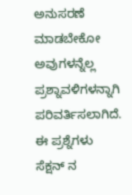ಅನುಸರಣೆ ಮಾಡಬೇಕೋ ಅವುಗಳನ್ನೆಲ್ಲ ಪ್ರಶ್ನಾವಳಿಗಳನ್ನಾಗಿ ಪರಿವರ್ತಿಸಲಾಗಿದೆ. ಈ ಪ್ರಶ್ನೆಗಳು ಸೆಕ್ಷನ್ ನ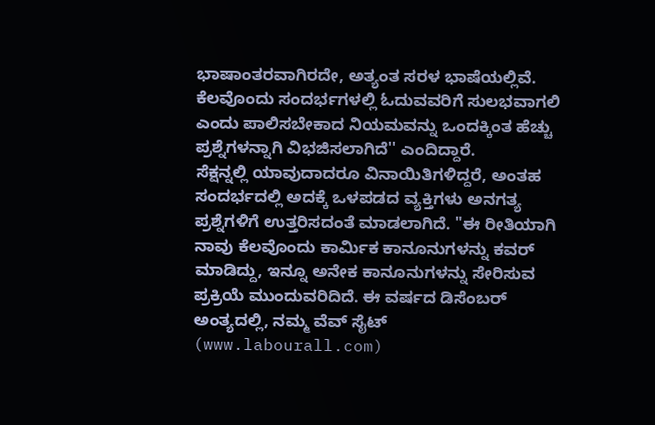ಭಾಷಾಂತರವಾಗಿರದೇ, ಅತ್ಯಂತ ಸರಳ ಭಾಷೆಯಲ್ಲಿವೆ. ಕೆಲವೊಂದು ಸಂದರ್ಭಗಳಲ್ಲಿ ಓದುವವರಿಗೆ ಸುಲಭವಾಗಲಿ ಎಂದು ಪಾಲಿಸಬೇಕಾದ ನಿಯಮವನ್ನು ಒಂದಕ್ಕಿಂತ ಹೆಚ್ಚು ಪ್ರಶ್ನೆಗಳನ್ನಾಗಿ ವಿಭಜಿಸಲಾಗಿದೆ'' ಎಂದಿದ್ದಾರೆ.
ಸೆಕ್ಷನ್ನಲ್ಲಿ ಯಾವುದಾದರೂ ವಿನಾಯಿತಿಗಳಿದ್ದರೆ, ಅಂತಹ ಸಂದರ್ಭದಲ್ಲಿ ಅದಕ್ಕೆ ಒಳಪಡದ ವ್ಯಕ್ತಿಗಳು ಅನಗತ್ಯ ಪ್ರಶ್ನೆಗಳಿಗೆ ಉತ್ತರಿಸದಂತೆ ಮಾಡಲಾಗಿದೆ. "ಈ ರೀತಿಯಾಗಿ ನಾವು ಕೆಲವೊಂದು ಕಾರ್ಮಿಕ ಕಾನೂನುಗಳನ್ನು ಕವರ್ ಮಾಡಿದ್ದು, ಇನ್ನೂ ಅನೇಕ ಕಾನೂನುಗಳನ್ನು ಸೇರಿಸುವ ಪ್ರಕ್ರಿಯೆ ಮುಂದುವರಿದಿದೆ. ಈ ವರ್ಷದ ಡಿಸೆಂಬರ್ ಅಂತ್ಯದಲ್ಲಿ, ನಮ್ಮ ವೆವ್ ಸೈಟ್ (www.labourall.com)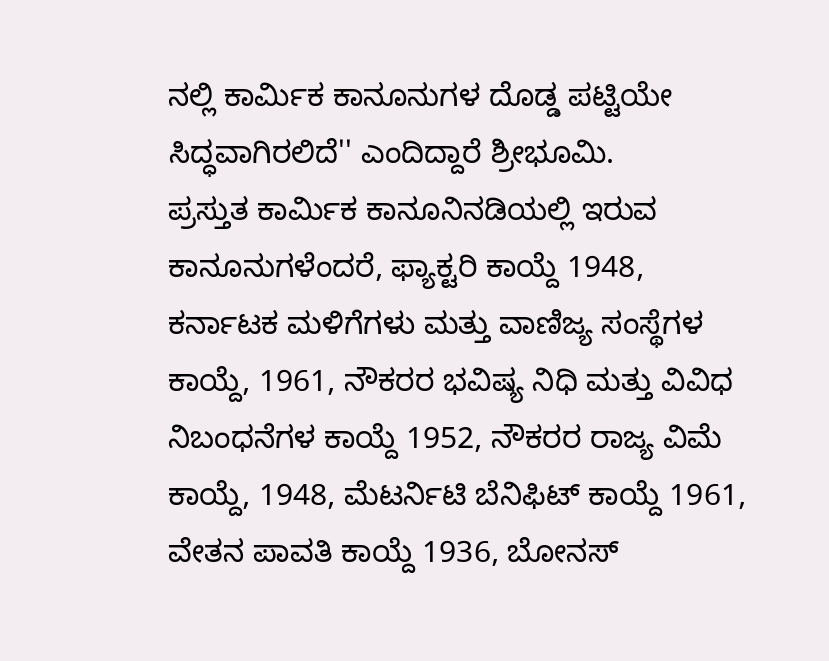ನಲ್ಲಿ ಕಾರ್ಮಿಕ ಕಾನೂನುಗಳ ದೊಡ್ಡ ಪಟ್ಟಿಯೇ ಸಿದ್ಧವಾಗಿರಲಿದೆ'' ಎಂದಿದ್ದಾರೆ ಶ್ರೀಭೂಮಿ.
ಪ್ರಸ್ತುತ ಕಾರ್ಮಿಕ ಕಾನೂನಿನಡಿಯಲ್ಲಿ ಇರುವ ಕಾನೂನುಗಳೆಂದರೆ, ಫ್ಯಾಕ್ಟರಿ ಕಾಯ್ದೆ 1948, ಕರ್ನಾಟಕ ಮಳಿಗೆಗಳು ಮತ್ತು ವಾಣಿಜ್ಯ ಸಂಸ್ಥೆಗಳ ಕಾಯ್ದೆ, 1961, ನೌಕರರ ಭವಿಷ್ಯ ನಿಧಿ ಮತ್ತು ವಿವಿಧ ನಿಬಂಧನೆಗಳ ಕಾಯ್ದೆ 1952, ನೌಕರರ ರಾಜ್ಯ ವಿಮೆ ಕಾಯ್ದೆ, 1948, ಮೆಟರ್ನಿಟಿ ಬೆನಿಫಿಟ್ ಕಾಯ್ದೆ 1961, ವೇತನ ಪಾವತಿ ಕಾಯ್ದೆ 1936, ಬೋನಸ್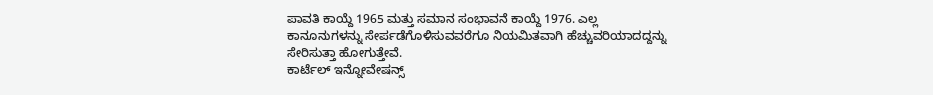ಪಾವತಿ ಕಾಯ್ದೆ 1965 ಮತ್ತು ಸಮಾನ ಸಂಭಾವನೆ ಕಾಯ್ದೆ 1976. ಎಲ್ಲ ಕಾನೂನುಗಳನ್ನು ಸೇರ್ಪಡೆಗೊಳಿಸುವವರೆಗೂ ನಿಯಮಿತವಾಗಿ ಹೆಚ್ಚುವರಿಯಾದದ್ದನ್ನು ಸೇರಿಸುತ್ತಾ ಹೋಗುತ್ತೇವೆ.
ಕಾರ್ಟೆಲ್ ಇನ್ನೋವೇಷನ್ಸ್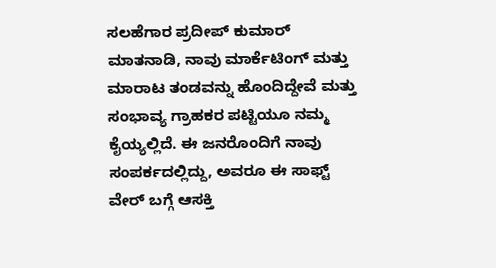ಸಲಹೆಗಾರ ಪ್ರದೀಪ್ ಕುಮಾರ್ ಮಾತನಾಡಿ, ನಾವು ಮಾರ್ಕೆಟಿಂಗ್ ಮತ್ತು ಮಾರಾಟ ತಂಡವನ್ನು ಹೊಂದಿದ್ದೇವೆ ಮತ್ತು ಸಂಭಾವ್ಯ ಗ್ರಾಹಕರ ಪಟ್ಟಿಯೂ ನಮ್ಮ ಕೈಯ್ಯಲ್ಲಿದೆ. ಈ ಜನರೊಂದಿಗೆ ನಾವು ಸಂಪರ್ಕದಲ್ಲಿದ್ದು, ಅವರೂ ಈ ಸಾಫ್ಟ್ ವೇರ್ ಬಗ್ಗೆ ಆಸಕ್ತಿ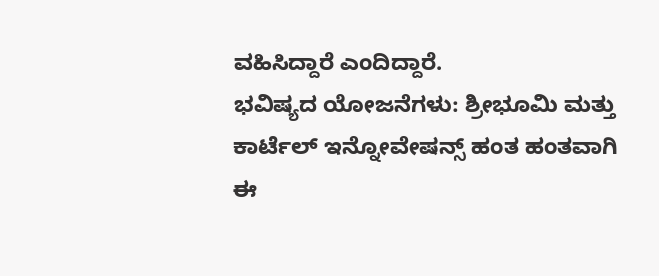ವಹಿಸಿದ್ದಾರೆ ಎಂದಿದ್ದಾರೆ.
ಭವಿಷ್ಯದ ಯೋಜನೆಗಳು: ಶ್ರೀಭೂಮಿ ಮತ್ತು ಕಾರ್ಟೆಲ್ ಇನ್ನೋವೇಷನ್ಸ್ ಹಂತ ಹಂತವಾಗಿ ಈ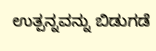ಉತ್ಪನ್ನವನ್ನು ಬಿಡುಗಡೆ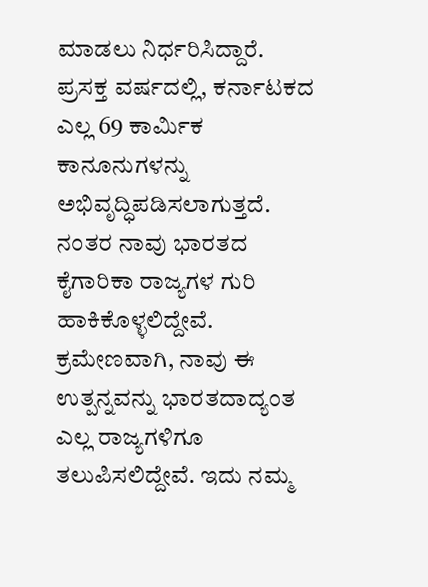ಮಾಡಲು ನಿರ್ಧರಿಸಿದ್ದಾರೆ. ಪ್ರಸಕ್ತ ವರ್ಷದಲ್ಲಿ, ಕರ್ನಾಟಕದ ಎಲ್ಲ 69 ಕಾರ್ಮಿಕ ಕಾನೂನುಗಳನ್ನು ಅಭಿವೃದ್ಧಿಪಡಿಸಲಾಗುತ್ತದೆ. ನಂತರ ನಾವು ಭಾರತದ ಕೈಗಾರಿಕಾ ರಾಜ್ಯಗಳ ಗುರಿ ಹಾಕಿಕೊಳ್ಳಲಿದ್ದೇವೆ. ಕ್ರಮೇಣವಾಗಿ, ನಾವು ಈ ಉತ್ಪನ್ನವನ್ನು ಭಾರತದಾದ್ಯಂತ ಎಲ್ಲ ರಾಜ್ಯಗಳಿಗೂ ತಲುಪಿಸಲಿದ್ದೇವೆ. ಇದು ನಮ್ಮ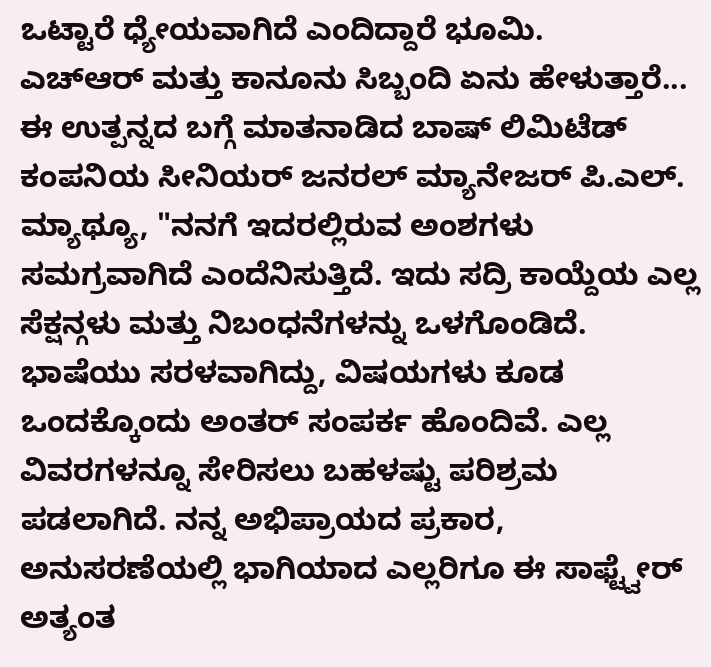ಒಟ್ಟಾರೆ ಧ್ಯೇಯವಾಗಿದೆ ಎಂದಿದ್ದಾರೆ ಭೂಮಿ.
ಎಚ್ಆರ್ ಮತ್ತು ಕಾನೂನು ಸಿಬ್ಬಂದಿ ಏನು ಹೇಳುತ್ತಾರೆ...
ಈ ಉತ್ಪನ್ನದ ಬಗ್ಗೆ ಮಾತನಾಡಿದ ಬಾಷ್ ಲಿಮಿಟೆಡ್ ಕಂಪನಿಯ ಸೀನಿಯರ್ ಜನರಲ್ ಮ್ಯಾನೇಜರ್ ಪಿ.ಎಲ್. ಮ್ಯಾಥ್ಯೂ, "ನನಗೆ ಇದರಲ್ಲಿರುವ ಅಂಶಗಳು ಸಮಗ್ರವಾಗಿದೆ ಎಂದೆನಿಸುತ್ತಿದೆ. ಇದು ಸದ್ರಿ ಕಾಯ್ದೆಯ ಎಲ್ಲ ಸೆಕ್ಷನ್ಗಳು ಮತ್ತು ನಿಬಂಧನೆಗಳನ್ನು ಒಳಗೊಂಡಿದೆ. ಭಾಷೆಯು ಸರಳವಾಗಿದ್ದು, ವಿಷಯಗಳು ಕೂಡ ಒಂದಕ್ಕೊಂದು ಅಂತರ್ ಸಂಪರ್ಕ ಹೊಂದಿವೆ. ಎಲ್ಲ ವಿವರಗಳನ್ನೂ ಸೇರಿಸಲು ಬಹಳಷ್ಟು ಪರಿಶ್ರಮ ಪಡಲಾಗಿದೆ. ನನ್ನ ಅಭಿಪ್ರಾಯದ ಪ್ರಕಾರ, ಅನುಸರಣೆಯಲ್ಲಿ ಭಾಗಿಯಾದ ಎಲ್ಲರಿಗೂ ಈ ಸಾಫ್ಟ್ವೇರ್ ಅತ್ಯಂತ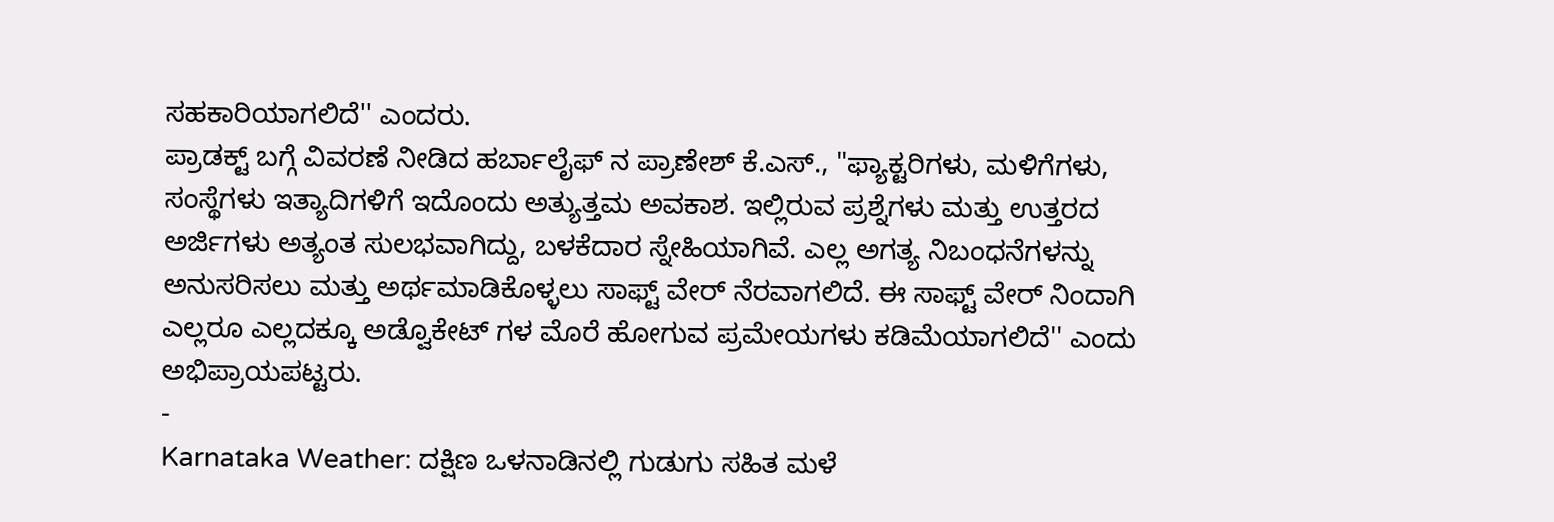ಸಹಕಾರಿಯಾಗಲಿದೆ'' ಎಂದರು.
ಪ್ರಾಡಕ್ಟ್ ಬಗ್ಗೆ ವಿವರಣೆ ನೀಡಿದ ಹರ್ಬಾಲೈಫ್ ನ ಪ್ರಾಣೇಶ್ ಕೆ.ಎಸ್., "ಫ್ಯಾಕ್ಟರಿಗಳು, ಮಳಿಗೆಗಳು, ಸಂಸ್ಥೆಗಳು ಇತ್ಯಾದಿಗಳಿಗೆ ಇದೊಂದು ಅತ್ಯುತ್ತಮ ಅವಕಾಶ. ಇಲ್ಲಿರುವ ಪ್ರಶ್ನೆಗಳು ಮತ್ತು ಉತ್ತರದ ಅರ್ಜಿಗಳು ಅತ್ಯಂತ ಸುಲಭವಾಗಿದ್ದು, ಬಳಕೆದಾರ ಸ್ನೇಹಿಯಾಗಿವೆ. ಎಲ್ಲ ಅಗತ್ಯ ನಿಬಂಧನೆಗಳನ್ನು ಅನುಸರಿಸಲು ಮತ್ತು ಅರ್ಥಮಾಡಿಕೊಳ್ಳಲು ಸಾಫ್ಟ್ ವೇರ್ ನೆರವಾಗಲಿದೆ. ಈ ಸಾಫ್ಟ್ ವೇರ್ ನಿಂದಾಗಿ ಎಲ್ಲರೂ ಎಲ್ಲದಕ್ಕೂ ಅಡ್ವೊಕೇಟ್ ಗಳ ಮೊರೆ ಹೋಗುವ ಪ್ರಮೇಯಗಳು ಕಡಿಮೆಯಾಗಲಿದೆ'' ಎಂದು ಅಭಿಪ್ರಾಯಪಟ್ಟರು.
-
Karnataka Weather: ದಕ್ಷಿಣ ಒಳನಾಡಿನಲ್ಲಿ ಗುಡುಗು ಸಹಿತ ಮಳೆ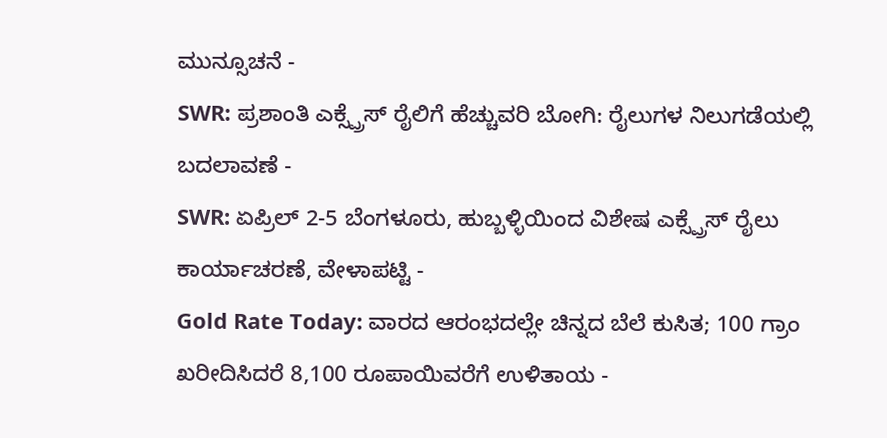ಮುನ್ಸೂಚನೆ -
SWR: ಪ್ರಶಾಂತಿ ಎಕ್ಸ್ಪ್ರೆಸ್ ರೈಲಿಗೆ ಹೆಚ್ಚುವರಿ ಬೋಗಿ: ರೈಲುಗಳ ನಿಲುಗಡೆಯಲ್ಲಿ ಬದಲಾವಣೆ -
SWR: ಏಪ್ರಿಲ್ 2-5 ಬೆಂಗಳೂರು, ಹುಬ್ಬಳ್ಳಿಯಿಂದ ವಿಶೇಷ ಎಕ್ಸ್ಪ್ರೆಸ್ ರೈಲು ಕಾರ್ಯಾಚರಣೆ, ವೇಳಾಪಟ್ಟಿ -
Gold Rate Today: ವಾರದ ಆರಂಭದಲ್ಲೇ ಚಿನ್ನದ ಬೆಲೆ ಕುಸಿತ; 100 ಗ್ರಾಂ ಖರೀದಿಸಿದರೆ 8,100 ರೂಪಾಯಿವರೆಗೆ ಉಳಿತಾಯ -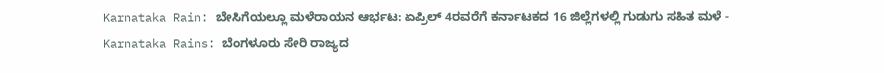Karnataka Rain: ಬೇಸಿಗೆಯಲ್ಲೂ ಮಳೆರಾಯನ ಆರ್ಭಟ: ಏಪ್ರಿಲ್ 4ರವರೆಗೆ ಕರ್ನಾಟಕದ 16 ಜಿಲ್ಲೆಗಳಲ್ಲಿ ಗುಡುಗು ಸಹಿತ ಮಳೆ -
Karnataka Rains: ಬೆಂಗಳೂರು ಸೇರಿ ರಾಜ್ಯದ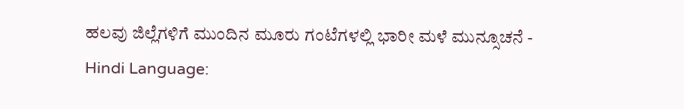ಹಲವು ಜಿಲ್ಲೆಗಳಿಗೆ ಮುಂದಿನ ಮೂರು ಗಂಟೆಗಳಲ್ಲಿ ಭಾರೀ ಮಳೆ ಮುನ್ಸೂಚನೆ -
Hindi Language: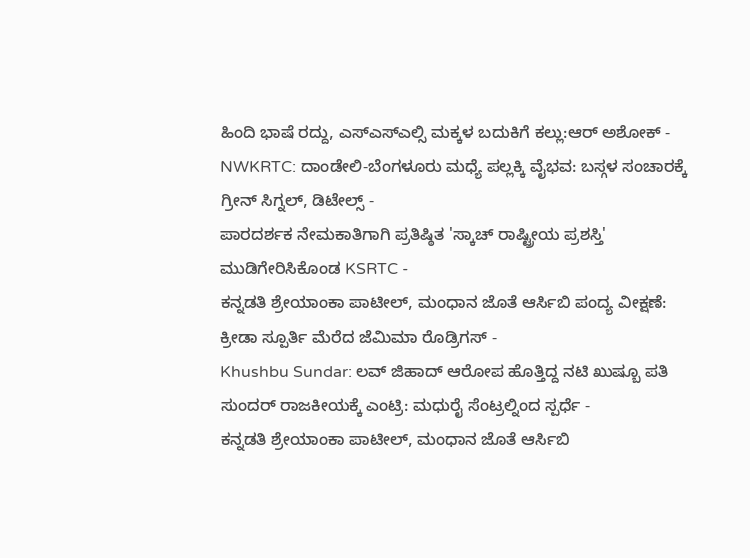ಹಿಂದಿ ಭಾಷೆ ರದ್ದು, ಎಸ್ಎಸ್ಎಲ್ಸಿ ಮಕ್ಕಳ ಬದುಕಿಗೆ ಕಲ್ಲು:ಆರ್ ಅಶೋಕ್ -
NWKRTC: ದಾಂಡೇಲಿ-ಬೆಂಗಳೂರು ಮಧ್ಯೆ ಪಲ್ಲಕ್ಕಿ ವೈಭವ: ಬಸ್ಗಳ ಸಂಚಾರಕ್ಕೆ ಗ್ರೀನ್ ಸಿಗ್ನಲ್, ಡಿಟೇಲ್ಸ್ -
ಪಾರದರ್ಶಕ ನೇಮಕಾತಿಗಾಗಿ ಪ್ರತಿಷ್ಠಿತ 'ಸ್ಕಾಚ್ ರಾಷ್ಟ್ರೀಯ ಪ್ರಶಸ್ತಿ' ಮುಡಿಗೇರಿಸಿಕೊಂಡ KSRTC -
ಕನ್ನಡತಿ ಶ್ರೇಯಾಂಕಾ ಪಾಟೀಲ್, ಮಂಧಾನ ಜೊತೆ ಆರ್ಸಿಬಿ ಪಂದ್ಯ ವೀಕ್ಷಣೆ: ಕ್ರೀಡಾ ಸ್ಪೂರ್ತಿ ಮೆರೆದ ಜೆಮಿಮಾ ರೊಡ್ರಿಗಸ್ -
Khushbu Sundar: ಲವ್ ಜಿಹಾದ್ ಆರೋಪ ಹೊತ್ತಿದ್ದ ನಟಿ ಖುಷ್ಬೂ ಪತಿ ಸುಂದರ್ ರಾಜಕೀಯಕ್ಕೆ ಎಂಟ್ರಿ: ಮಧುರೈ ಸೆಂಟ್ರಲ್ನಿಂದ ಸ್ಪರ್ಧೆ -
ಕನ್ನಡತಿ ಶ್ರೇಯಾಂಕಾ ಪಾಟೀಲ್, ಮಂಧಾನ ಜೊತೆ ಆರ್ಸಿಬಿ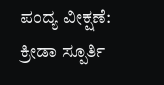ಪಂದ್ಯ ವೀಕ್ಷಣೆ: ಕ್ರೀಡಾ ಸ್ಪೂರ್ತಿ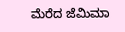ಮೆರೆದ ಜೆಮಿಮಾ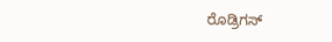ರೊಡ್ರಿಗಸ್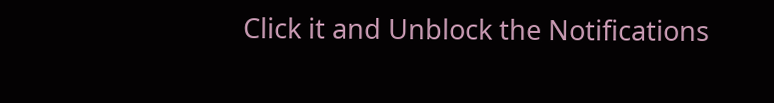Click it and Unblock the Notifications